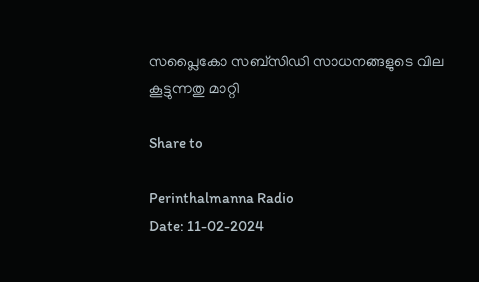സപ്ലൈകോ സബ്സിഡി സാധനങ്ങളുടെ വില കൂട്ടുന്നതു മാറ്റി

Share to

Perinthalmanna Radio
Date: 11-02-2024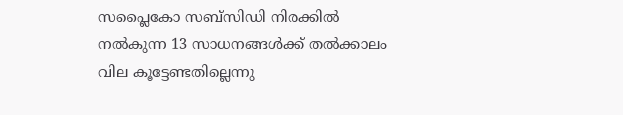സപ്ലൈകോ സബ്സിഡി നിരക്കിൽ നൽകുന്ന 13 സാധനങ്ങൾക്ക് തൽക്കാലം വില കൂട്ടേണ്ടതില്ലെന്നു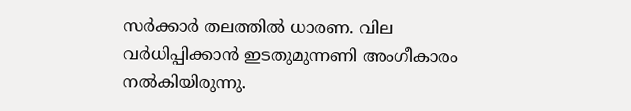സർക്കാർ തലത്തിൽ ധാരണ. വില വർധിപ്പിക്കാൻ ഇടതുമുന്നണി അംഗീകാരം നൽകിയിരുന്നു.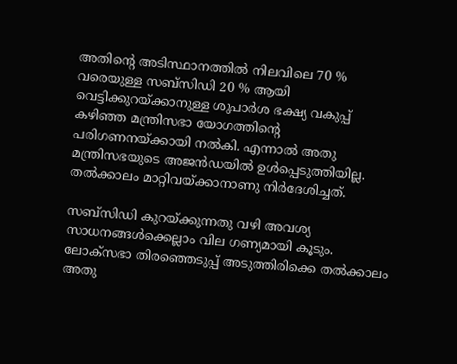അതിന്റെ അടിസ്ഥാനത്തിൽ നിലവിലെ 70 % വരെയുള്ള സബ്സിഡി 20 % ആയി വെട്ടിക്കുറയ്ക്കാനുള്ള ശുപാർശ ഭക്ഷ്യ വകുപ്പ് കഴിഞ്ഞ മന്ത്രിസഭാ യോഗത്തിന്റെ പരിഗണനയ്ക്കായി നൽകി. എന്നാൽ അതു മന്ത്രിസഭയുടെ അജൻഡയിൽ ഉൾപ്പെടുത്തിയില്ല. തൽക്കാലം മാറ്റിവയ്ക്കാനാണു നിർദേശിച്ചത്.

സബ്സിഡി കുറയ്ക്കുന്നതു വഴി അവശ്യ സാധനങ്ങൾക്കെല്ലാം വില ഗണ്യമായി കൂടും. ലോക്സഭാ തിരഞ്ഞെടുപ്പ് അടുത്തിരിക്കെ തൽക്കാലം അതു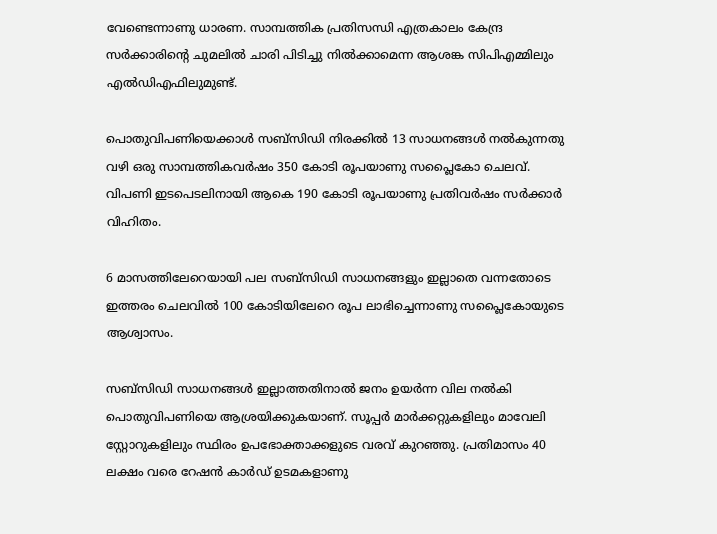വേണ്ടെന്നാണു ധാരണ. സാമ്പത്തിക പ്രതിസന്ധി എത്രകാലം കേന്ദ്ര സർക്കാരിന്റെ ചുമലിൽ ചാരി പിടിച്ചു നിൽക്കാമെന്ന ആശങ്ക സിപിഎമ്മിലും എൽഡിഎഫിലുമുണ്ട്.

പൊതുവിപണിയെക്കാൾ സബ്സിഡി നിരക്കിൽ 13 സാധനങ്ങൾ നൽകുന്നതു വഴി ഒരു സാമ്പത്തികവർഷം 350 കോടി രൂപയാണു സപ്ലൈകോ ചെലവ്. വിപണി ഇടപെടലിനായി ആകെ 190 കോടി രൂപയാണു പ്രതിവർഷം സർക്കാർ വിഹിതം.

6 മാസത്തിലേറെയായി പല സബ്സിഡി സാധനങ്ങളും ഇല്ലാതെ വന്നതോടെ ഇത്തരം ചെലവിൽ 100 കോടിയിലേറെ രൂപ ലാഭിച്ചെന്നാണു സപ്ലൈകോയുടെ ആശ്വാസം.

സബ്സിഡി സാധനങ്ങൾ ഇല്ലാത്തതിനാൽ ജനം ഉയർന്ന വില നൽകി പൊതുവിപണിയെ ആശ്രയിക്കുകയാണ്. സൂപ്പർ മാർക്കറ്റുകളിലും മാവേലി സ്റ്റോറുകളിലും സ്ഥിരം ഉപഭോക്താക്കളുടെ വരവ് കുറഞ്ഞു. പ്രതിമാസം 40 ലക്ഷം വരെ റേഷൻ കാർഡ് ഉടമകളാണു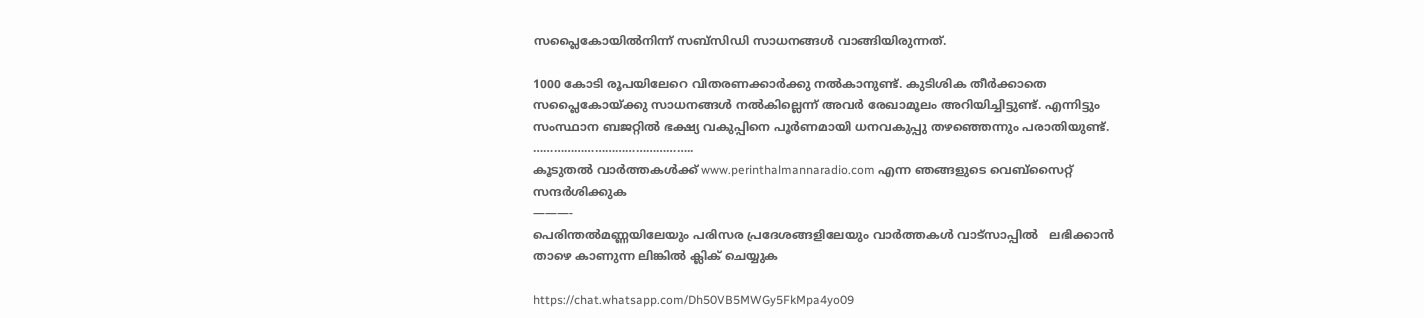സപ്ലൈകോയിൽനിന്ന് സബ്സിഡി സാധനങ്ങൾ വാങ്ങിയിരുന്നത്.

1000 കോടി രൂപയിലേറെ വിതരണക്കാർക്കു നൽകാനുണ്ട്. കുടിശിക തീർക്കാതെ സപ്ലൈകോയ്ക്കു സാധനങ്ങൾ നൽകില്ലെന്ന് അവർ രേഖാമൂലം അറിയിച്ചിട്ടുണ്ട്. എന്നിട്ടും സംസ്ഥാന ബജറ്റിൽ ഭക്ഷ്യ വകുപ്പിനെ പൂർണമായി ധനവകുപ്പു തഴ‍ഞ്ഞെന്നും പരാതിയുണ്ട്.
………………………………………..
കൂടുതൽ വാർത്തകൾക്ക് www.perinthalmannaradio.com എന്ന ഞങ്ങളുടെ വെബ്സൈറ്റ് സന്ദര്‍ശിക്കുക
———-
പെരിന്തൽമണ്ണയിലേയും പരിസര പ്രദേശങ്ങളിലേയും വാർത്തകൾ വാട്സാപ്പിൽ   ലഭിക്കാൻ താഴെ കാണുന്ന ലിങ്കിൽ ക്ലിക് ചെയ്യുക

https://chat.whatsapp.com/Dh50VB5MWGy5FkMpa4yo09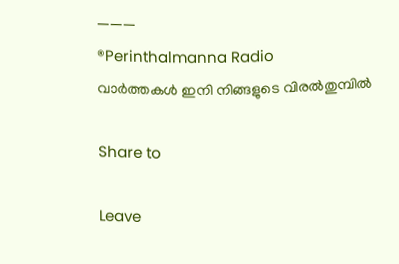———
®Perinthalmanna Radio
വാർത്തകൾ ഇനി നിങ്ങളുടെ വിരൽതുമ്പിൽ

Share to

Leave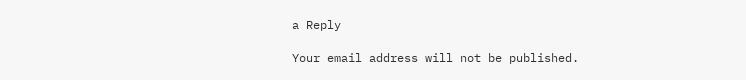a Reply

Your email address will not be published.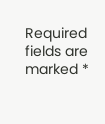Required fields are marked *